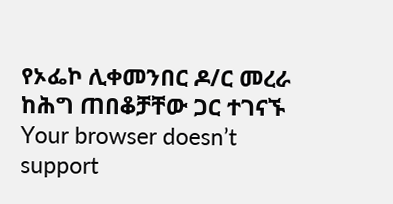የኦፌኮ ሊቀመንበር ዶ/ር መረራ ከሕግ ጠበቆቻቸው ጋር ተገናኙ
Your browser doesn’t support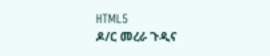HTML5
ዶ/ር መረራ ጉዲና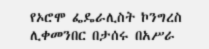የኦሮሞ ፌዴራሊስት ኮንግረስ ሊቀመንበር በታሰሩ በአሥራ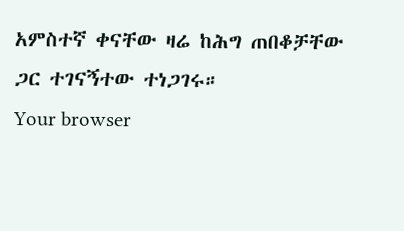አምስተኛ ቀናቸው ዛሬ ከሕግ ጠበቆቻቸው ጋር ተገናኝተው ተነጋገሩ።
Your browser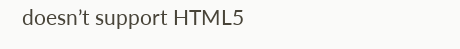doesn’t support HTML5